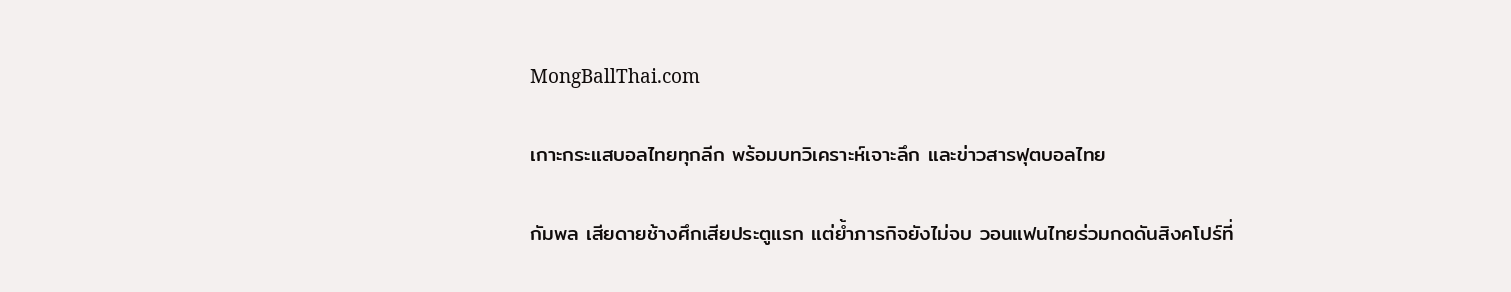MongBallThai.com

เกาะกระแสบอลไทยทุกลีก พร้อมบทวิเคราะห์เจาะลึก และข่าวสารฟุตบอลไทย

กัมพล เสียดายช้างศึกเสียประตูแรก แต่ย้ำภารกิจยังไม่จบ วอนแฟนไทยร่วมกดดันสิงคโปร์ที่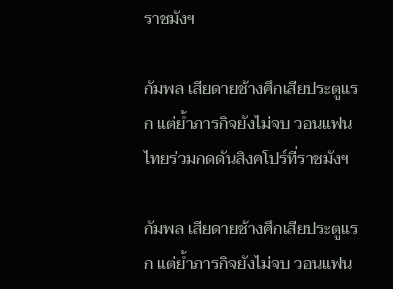ราชมังฯ

กัมพล เสียดายช้างศึกเสียประตูแรก แต่ย้ำภารกิจยังไม่จบ วอนแฟนไทยร่วมกดดันสิงคโปร์ที่ราชมังฯ

กัมพล เสียดายช้างศึกเสียประตูแรก แต่ย้ำภารกิจยังไม่จบ วอนแฟน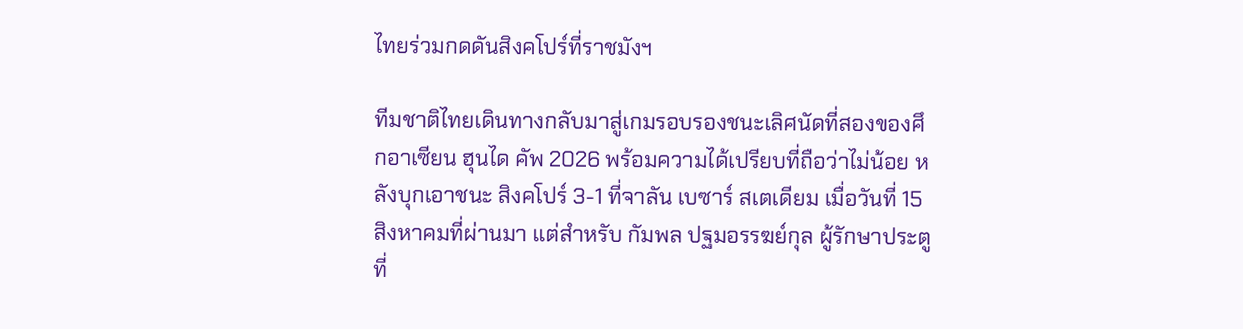ไทยร่วมกดดันสิงคโปร์ที่ราชมังฯ

ทีมชาติไทยเดินทางกลับมาสู่เกมรอบรองชนะเลิศนัดที่สองของศึกอาเซียน ฮุนได คัพ 2026 พร้อมความได้เปรียบที่ถือว่าไม่น้อย หลังบุกเอาชนะ สิงคโปร์ 3-1 ที่จาลัน เบซาร์ สเตเดียม เมื่อวันที่ 15 สิงหาคมที่ผ่านมา แต่สำหรับ กัมพล ปฐมอรรฆย์กุล ผู้รักษาประตูที่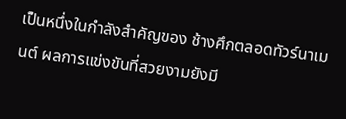เป็นหนึ่งในกำลังสำคัญของ ช้างศึกตลอดทัวร์นาเมนต์ ผลการแข่งขันที่สวยงามยังมี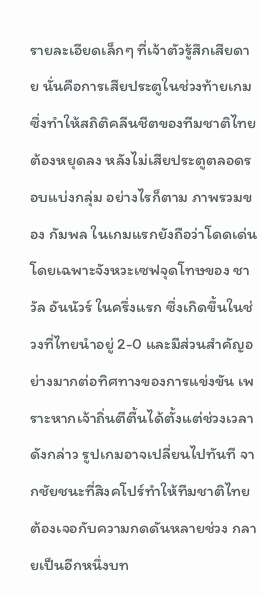รายละเอียดเล็กๆ ที่เจ้าตัวรู้สึกเสียดาย นั่นคือการเสียประตูในช่วงท้ายเกม ซึ่งทำให้สถิติคลีนชีตของทีมชาติไทยต้องหยุดลง หลังไม่เสียประตูตลอดรอบแบ่งกลุ่ม อย่างไรก็ตาม ภาพรวมของ กัมพล ในเกมแรกยังถือว่าโดดเด่น โดยเฉพาะจังหวะเซฟจุดโทษของ ชาวัล อันนัวร์ ในครึ่งแรก ซึ่งเกิดขึ้นในช่วงที่ไทยนำอยู่ 2-0 และมีส่วนสำคัญอย่างมากต่อทิศทางของการแข่งขัน เพราะหากเจ้าถิ่นตีตื้นได้ตั้งแต่ช่วงเวลาดังกล่าว รูปเกมอาจเปลี่ยนไปทันที จากชัยชนะที่สิงคโปร์ทำให้ทีมชาติไทยต้องเจอกับความกดดันหลายช่วง กลายเป็นอีกหนึ่งบท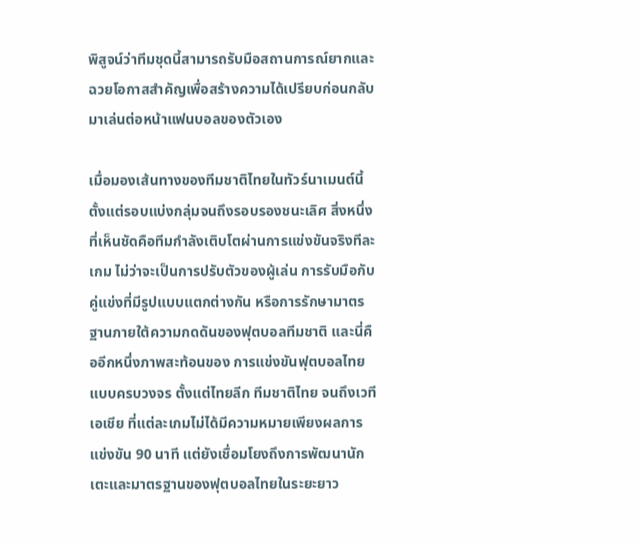พิสูจน์ว่าทีมชุดนี้สามารถรับมือสถานการณ์ยากและฉวยโอกาสสำคัญเพื่อสร้างความได้เปรียบก่อนกลับมาเล่นต่อหน้าแฟนบอลของตัวเอง

เมื่อมองเส้นทางของทีมชาติไทยในทัวร์นาเมนต์นี้ตั้งแต่รอบแบ่งกลุ่มจนถึงรอบรองชนะเลิศ สิ่งหนึ่งที่เห็นชัดคือทีมกำลังเติบโตผ่านการแข่งขันจริงทีละเกม ไม่ว่าจะเป็นการปรับตัวของผู้เล่น การรับมือกับคู่แข่งที่มีรูปแบบแตกต่างกัน หรือการรักษามาตรฐานภายใต้ความกดดันของฟุตบอลทีมชาติ และนี่คืออีกหนึ่งภาพสะท้อนของ การแข่งขันฟุตบอลไทยแบบครบวงจร ตั้งแต่ไทยลีก ทีมชาติไทย จนถึงเวทีเอเชีย ที่แต่ละเกมไม่ได้มีความหมายเพียงผลการแข่งขัน 90 นาที แต่ยังเชื่อมโยงถึงการพัฒนานักเตะและมาตรฐานของฟุตบอลไทยในระยะยาว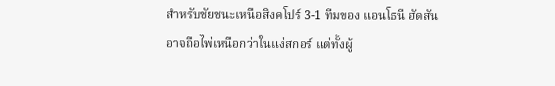สำหรับชัยชนะเหนือสิงคโปร์ 3-1 ทีมของ แอนโธนี ฮัดสัน อาจถือไพ่เหนือกว่าในแง่สกอร์ แต่ทั้งผู้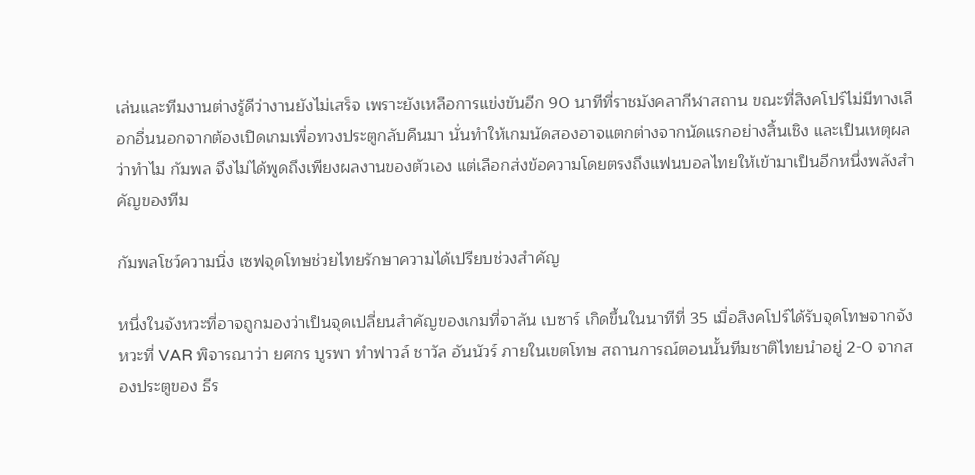เล่นและทีมงานต่างรู้ดีว่างานยังไม่เสร็จ เพราะยังเหลือการแข่งขันอีก 90 นาทีที่ราชมังคลากีฬาสถาน ขณะที่สิงคโปร์ไม่มีทางเลือกอื่นนอกจากต้องเปิดเกมเพื่อทวงประตูกลับคืนมา นั่นทำให้เกมนัดสองอาจแตกต่างจากนัดแรกอย่างสิ้นเชิง และเป็นเหตุผลว่าทำไม กัมพล จึงไม่ได้พูดถึงเพียงผลงานของตัวเอง แต่เลือกส่งข้อความโดยตรงถึงแฟนบอลไทยให้เข้ามาเป็นอีกหนึ่งพลังสำคัญของทีม

กัมพลโชว์ความนิ่ง เซฟจุดโทษช่วยไทยรักษาความได้เปรียบช่วงสำคัญ

หนึ่งในจังหวะที่อาจถูกมองว่าเป็นจุดเปลี่ยนสำคัญของเกมที่จาลัน เบซาร์ เกิดขึ้นในนาทีที่ 35 เมื่อสิงคโปร์ได้รับจุดโทษจากจังหวะที่ VAR พิจารณาว่า ยศกร บูรพา ทำฟาวล์ ชาวัล อันนัวร์ ภายในเขตโทษ สถานการณ์ตอนนั้นทีมชาติไทยนำอยู่ 2-0 จากสองประตูของ ธีร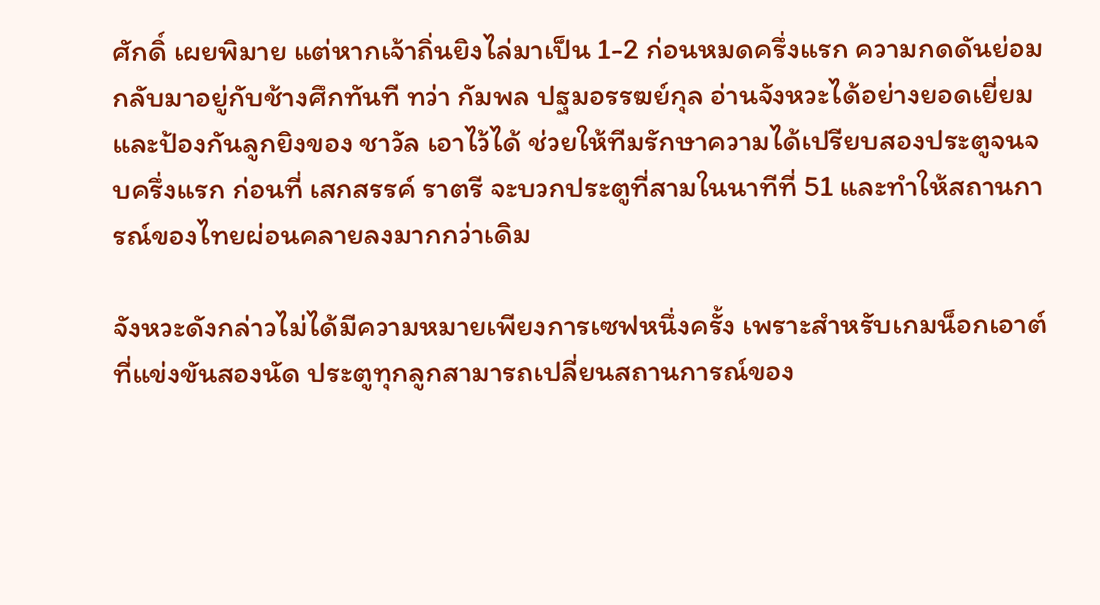ศักดิ์ เผยพิมาย แต่หากเจ้าถิ่นยิงไล่มาเป็น 1-2 ก่อนหมดครึ่งแรก ความกดดันย่อมกลับมาอยู่กับช้างศึกทันที ทว่า กัมพล ปฐมอรรฆย์กุล อ่านจังหวะได้อย่างยอดเยี่ยมและป้องกันลูกยิงของ ชาวัล เอาไว้ได้ ช่วยให้ทีมรักษาความได้เปรียบสองประตูจนจบครึ่งแรก ก่อนที่ เสกสรรค์ ราตรี จะบวกประตูที่สามในนาทีที่ 51 และทำให้สถานการณ์ของไทยผ่อนคลายลงมากกว่าเดิม

จังหวะดังกล่าวไม่ได้มีความหมายเพียงการเซฟหนึ่งครั้ง เพราะสำหรับเกมน็อกเอาต์ที่แข่งขันสองนัด ประตูทุกลูกสามารถเปลี่ยนสถานการณ์ของ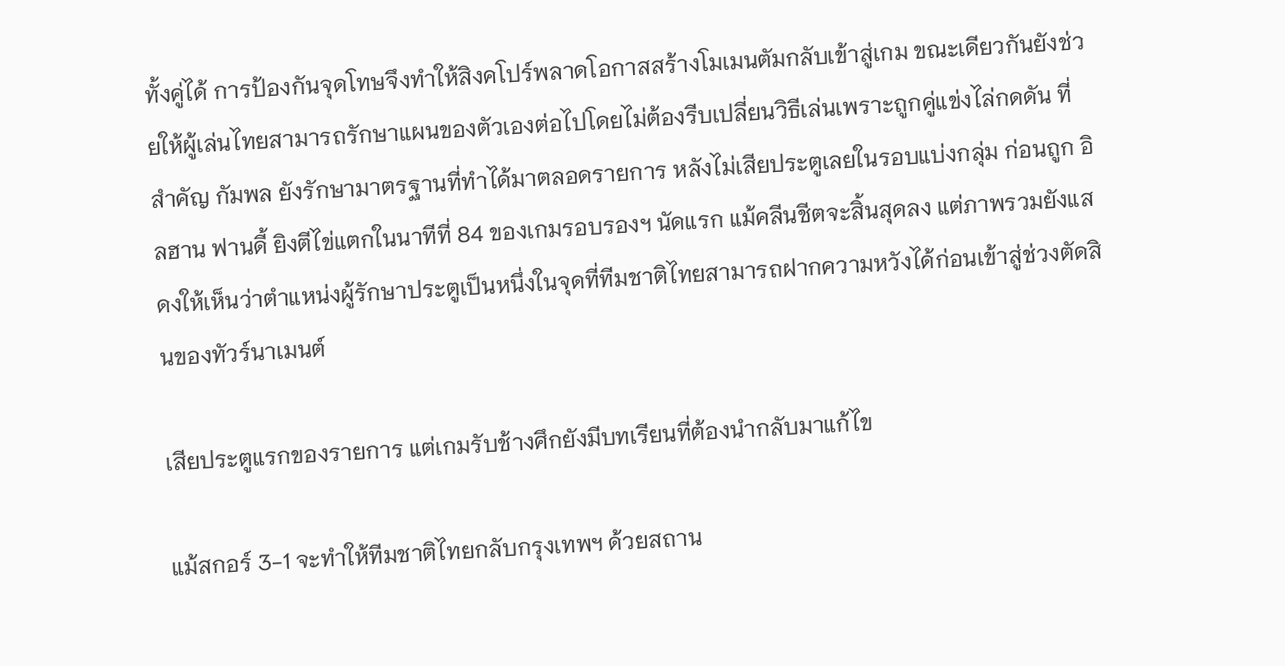ทั้งคู่ได้ การป้องกันจุดโทษจึงทำให้สิงคโปร์พลาดโอกาสสร้างโมเมนตัมกลับเข้าสู่เกม ขณะเดียวกันยังช่วยให้ผู้เล่นไทยสามารถรักษาแผนของตัวเองต่อไปโดยไม่ต้องรีบเปลี่ยนวิธีเล่นเพราะถูกคู่แข่งไล่กดดัน ที่สำคัญ กัมพล ยังรักษามาตรฐานที่ทำได้มาตลอดรายการ หลังไม่เสียประตูเลยในรอบแบ่งกลุ่ม ก่อนถูก อิลฮาน ฟานดี้ ยิงตีไข่แตกในนาทีที่ 84 ของเกมรอบรองฯ นัดแรก แม้คลีนชีตจะสิ้นสุดลง แต่ภาพรวมยังแสดงให้เห็นว่าตำแหน่งผู้รักษาประตูเป็นหนึ่งในจุดที่ทีมชาติไทยสามารถฝากความหวังได้ก่อนเข้าสู่ช่วงตัดสินของทัวร์นาเมนต์

เสียประตูแรกของรายการ แต่เกมรับช้างศึกยังมีบทเรียนที่ต้องนำกลับมาแก้ไข

แม้สกอร์ 3-1 จะทำให้ทีมชาติไทยกลับกรุงเทพฯ ด้วยสถาน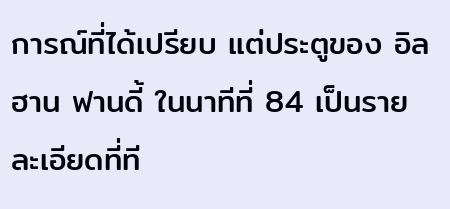การณ์ที่ได้เปรียบ แต่ประตูของ อิลฮาน ฟานดี้ ในนาทีที่ 84 เป็นรายละเอียดที่ที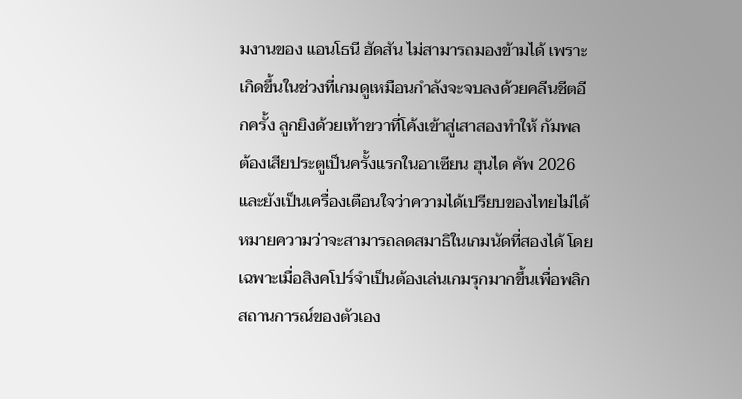มงานของ แอนโธนี ฮัดสัน ไม่สามารถมองข้ามได้ เพราะเกิดขึ้นในช่วงที่เกมดูเหมือนกำลังจะจบลงด้วยคลีนชีตอีกครั้ง ลูกยิงด้วยเท้าขวาที่โค้งเข้าสู่เสาสองทำให้ กัมพล ต้องเสียประตูเป็นครั้งแรกในอาเซียน ฮุนได คัพ 2026 และยังเป็นเครื่องเตือนใจว่าความได้เปรียบของไทยไม่ได้หมายความว่าจะสามารถลดสมาธิในเกมนัดที่สองได้ โดยเฉพาะเมื่อสิงคโปร์จำเป็นต้องเล่นเกมรุกมากขึ้นเพื่อพลิกสถานการณ์ของตัวเอง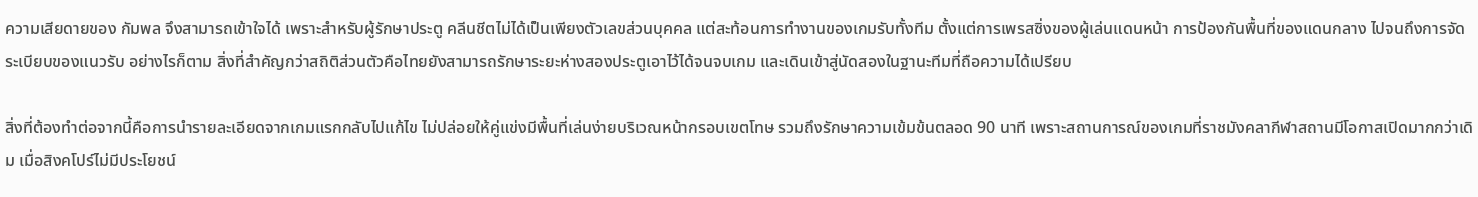ความเสียดายของ กัมพล จึงสามารถเข้าใจได้ เพราะสำหรับผู้รักษาประตู คลีนชีตไม่ได้เป็นเพียงตัวเลขส่วนบุคคล แต่สะท้อนการทำงานของเกมรับทั้งทีม ตั้งแต่การเพรสซิ่งของผู้เล่นแดนหน้า การป้องกันพื้นที่ของแดนกลาง ไปจนถึงการจัดระเบียบของแนวรับ อย่างไรก็ตาม สิ่งที่สำคัญกว่าสถิติส่วนตัวคือไทยยังสามารถรักษาระยะห่างสองประตูเอาไว้ได้จนจบเกม และเดินเข้าสู่นัดสองในฐานะทีมที่ถือความได้เปรียบ

สิ่งที่ต้องทำต่อจากนี้คือการนำรายละเอียดจากเกมแรกกลับไปแก้ไข ไม่ปล่อยให้คู่แข่งมีพื้นที่เล่นง่ายบริเวณหน้ากรอบเขตโทษ รวมถึงรักษาความเข้มข้นตลอด 90 นาที เพราะสถานการณ์ของเกมที่ราชมังคลากีฬาสถานมีโอกาสเปิดมากกว่าเดิม เมื่อสิงคโปร์ไม่มีประโยชน์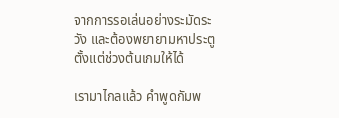จากการรอเล่นอย่างระมัดระวัง และต้องพยายามหาประตูตั้งแต่ช่วงต้นเกมให้ได้

เรามาไกลแล้ว คำพูดกัมพ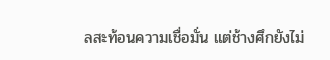ลสะท้อนความเชื่อมั่น แต่ช้างศึกยังไม่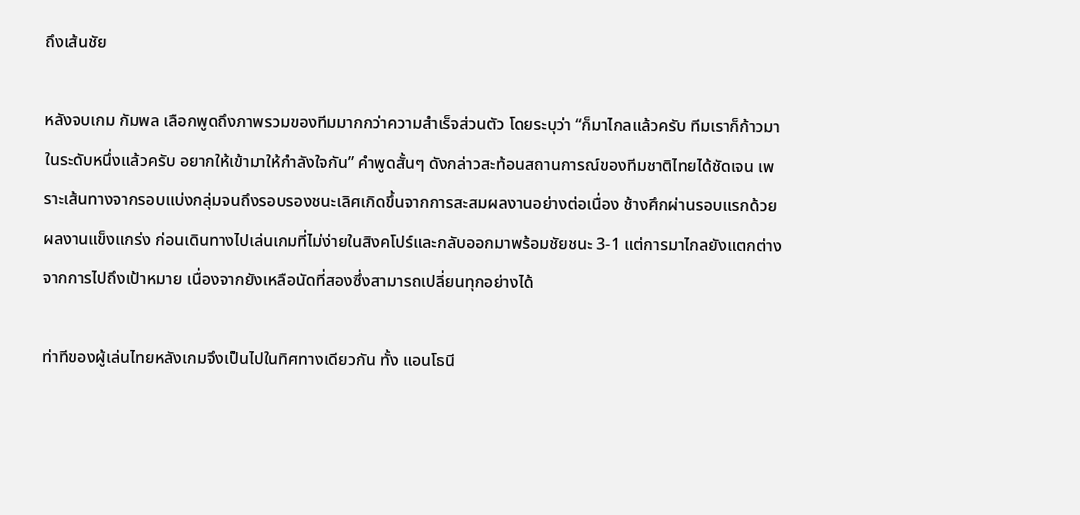ถึงเส้นชัย

หลังจบเกม กัมพล เลือกพูดถึงภาพรวมของทีมมากกว่าความสำเร็จส่วนตัว โดยระบุว่า “ก็มาไกลแล้วครับ ทีมเราก็ก้าวมาในระดับหนึ่งแล้วครับ อยากให้เข้ามาให้กำลังใจกัน” คำพูดสั้นๆ ดังกล่าวสะท้อนสถานการณ์ของทีมชาติไทยได้ชัดเจน เพราะเส้นทางจากรอบแบ่งกลุ่มจนถึงรอบรองชนะเลิศเกิดขึ้นจากการสะสมผลงานอย่างต่อเนื่อง ช้างศึกผ่านรอบแรกด้วยผลงานแข็งแกร่ง ก่อนเดินทางไปเล่นเกมที่ไม่ง่ายในสิงคโปร์และกลับออกมาพร้อมชัยชนะ 3-1 แต่การมาไกลยังแตกต่างจากการไปถึงเป้าหมาย เนื่องจากยังเหลือนัดที่สองซึ่งสามารถเปลี่ยนทุกอย่างได้

ท่าทีของผู้เล่นไทยหลังเกมจึงเป็นไปในทิศทางเดียวกัน ทั้ง แอนโธนี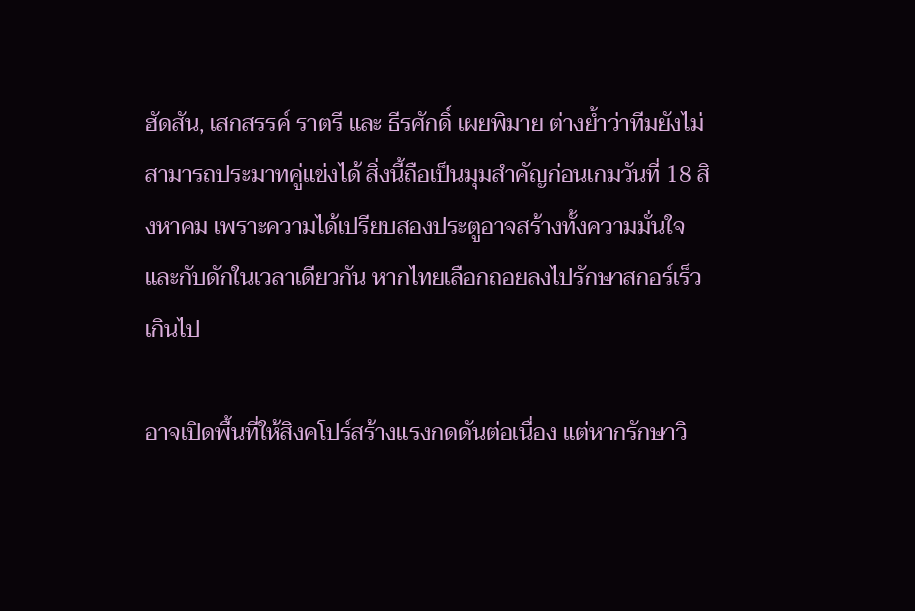ฮัดสัน, เสกสรรค์ ราตรี และ ธีรศักดิ์ เผยพิมาย ต่างย้ำว่าทีมยังไม่สามารถประมาทคู่แข่งได้ สิ่งนี้ถือเป็นมุมสำคัญก่อนเกมวันที่ 18 สิงหาคม เพราะความได้เปรียบสองประตูอาจสร้างทั้งความมั่นใจและกับดักในเวลาเดียวกัน หากไทยเลือกถอยลงไปรักษาสกอร์เร็วเกินไป

อาจเปิดพื้นที่ให้สิงคโปร์สร้างแรงกดดันต่อเนื่อง แต่หากรักษาวิ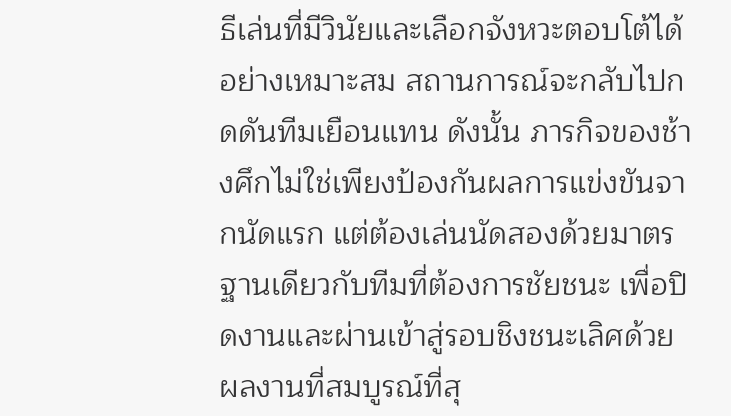ธีเล่นที่มีวินัยและเลือกจังหวะตอบโต้ได้อย่างเหมาะสม สถานการณ์จะกลับไปกดดันทีมเยือนแทน ดังนั้น ภารกิจของช้างศึกไม่ใช่เพียงป้องกันผลการแข่งขันจากนัดแรก แต่ต้องเล่นนัดสองด้วยมาตรฐานเดียวกับทีมที่ต้องการชัยชนะ เพื่อปิดงานและผ่านเข้าสู่รอบชิงชนะเลิศด้วยผลงานที่สมบูรณ์ที่สุ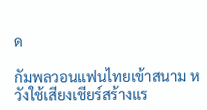ด

กัมพลวอนแฟนไทยเข้าสนาม หวังใช้เสียงเชียร์สร้างแร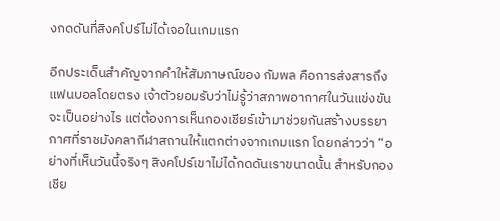งกดดันที่สิงคโปร์ไม่ได้เจอในเกมแรก

อีกประเด็นสำคัญจากคำให้สัมภาษณ์ของ กัมพล คือการส่งสารถึงแฟนบอลโดยตรง เจ้าตัวยอมรับว่าไม่รู้ว่าสภาพอากาศในวันแข่งขันจะเป็นอย่างไร แต่ต้องการเห็นกองเชียร์เข้ามาช่วยกันสร้างบรรยากาศที่ราชมังคลากีฬาสถานให้แตกต่างจากเกมแรก โดยกล่าวว่า “อย่างที่เห็นวันนี้จริงๆ สิงคโปร์เขาไม่ได้กดดันเราขนาดนั้น สำหรับกองเชีย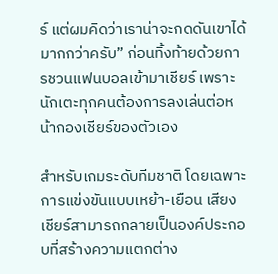ร์ แต่ผมคิดว่าเราน่าจะกดดันเขาได้มากกว่าครับ” ก่อนทิ้งท้ายด้วยการชวนแฟนบอลเข้ามาเชียร์ เพราะนักเตะทุกคนต้องการลงเล่นต่อหน้ากองเชียร์ของตัวเอง

สำหรับเกมระดับทีมชาติ โดยเฉพาะการแข่งขันแบบเหย้า-เยือน เสียงเชียร์สามารถกลายเป็นองค์ประกอบที่สร้างความแตกต่าง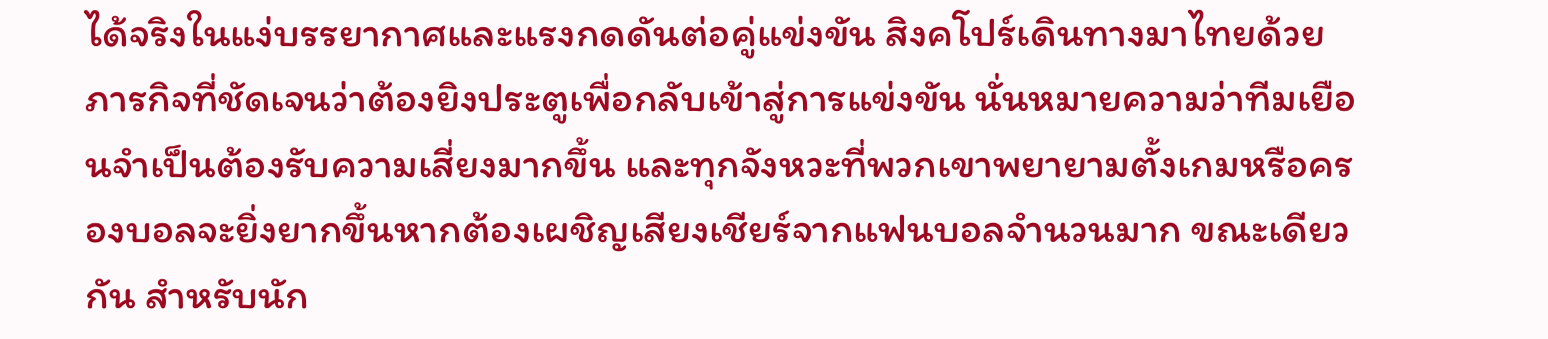ได้จริงในแง่บรรยากาศและแรงกดดันต่อคู่แข่งขัน สิงคโปร์เดินทางมาไทยด้วยภารกิจที่ชัดเจนว่าต้องยิงประตูเพื่อกลับเข้าสู่การแข่งขัน นั่นหมายความว่าทีมเยือนจำเป็นต้องรับความเสี่ยงมากขึ้น และทุกจังหวะที่พวกเขาพยายามตั้งเกมหรือครองบอลจะยิ่งยากขึ้นหากต้องเผชิญเสียงเชียร์จากแฟนบอลจำนวนมาก ขณะเดียวกัน สำหรับนัก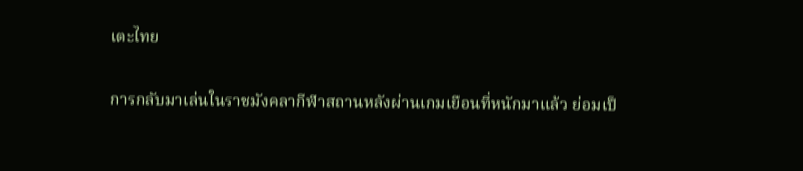เตะไทย

การกลับมาเล่นในราชมังคลากีฬาสถานหลังผ่านเกมเยือนที่หนักมาแล้ว ย่อมเป็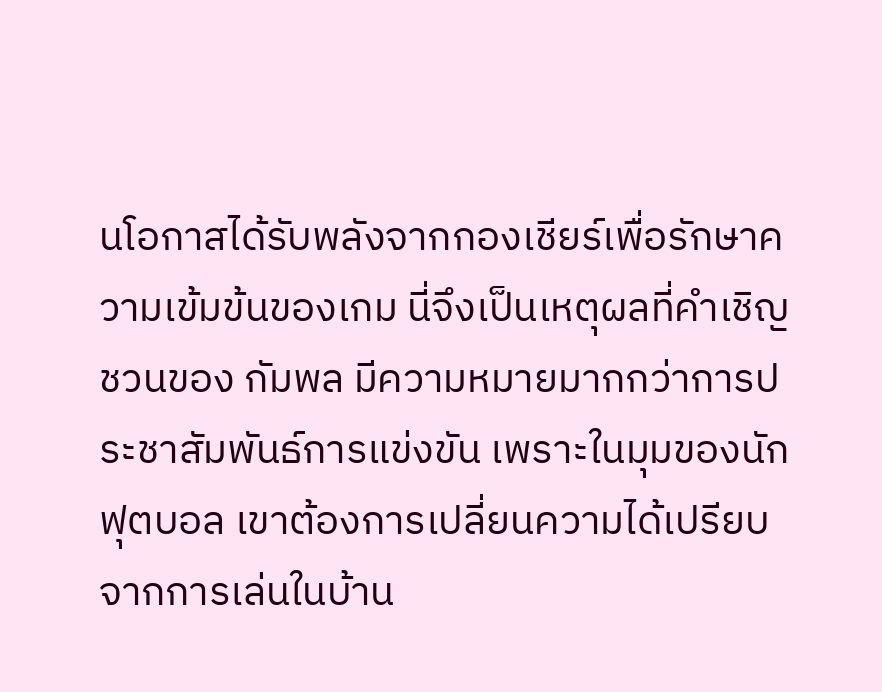นโอกาสได้รับพลังจากกองเชียร์เพื่อรักษาความเข้มข้นของเกม นี่จึงเป็นเหตุผลที่คำเชิญชวนของ กัมพล มีความหมายมากกว่าการประชาสัมพันธ์การแข่งขัน เพราะในมุมของนักฟุตบอล เขาต้องการเปลี่ยนความได้เปรียบจากการเล่นในบ้าน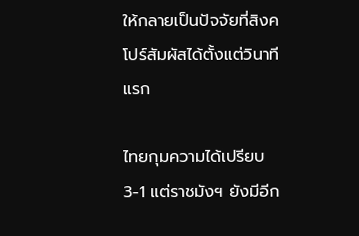ให้กลายเป็นปัจจัยที่สิงคโปร์สัมผัสได้ตั้งแต่วินาทีแรก

ไทยกุมความได้เปรียบ 3-1 แต่ราชมังฯ ยังมีอีก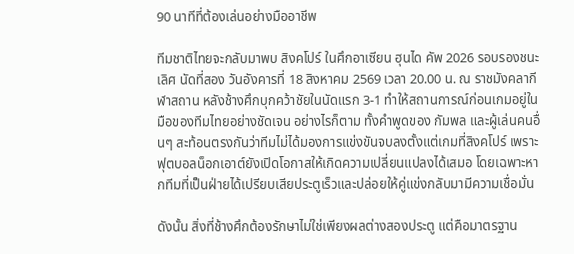90 นาทีที่ต้องเล่นอย่างมืออาชีพ

ทีมชาติไทยจะกลับมาพบ สิงคโปร์ ในศึกอาเซียน ฮุนได คัพ 2026 รอบรองชนะเลิศ นัดที่สอง วันอังคารที่ 18 สิงหาคม 2569 เวลา 20.00 น. ณ ราชมังคลากีฬาสถาน หลังช้างศึกบุกคว้าชัยในนัดแรก 3-1 ทำให้สถานการณ์ก่อนเกมอยู่ในมือของทีมไทยอย่างชัดเจน อย่างไรก็ตาม ทั้งคำพูดของ กัมพล และผู้เล่นคนอื่นๆ สะท้อนตรงกันว่าทีมไม่ได้มองการแข่งขันจบลงตั้งแต่เกมที่สิงคโปร์ เพราะฟุตบอลน็อกเอาต์ยังเปิดโอกาสให้เกิดความเปลี่ยนแปลงได้เสมอ โดยเฉพาะหากทีมที่เป็นฝ่ายได้เปรียบเสียประตูเร็วและปล่อยให้คู่แข่งกลับมามีความเชื่อมั่น

ดังนั้น สิ่งที่ช้างศึกต้องรักษาไม่ใช่เพียงผลต่างสองประตู แต่คือมาตรฐาน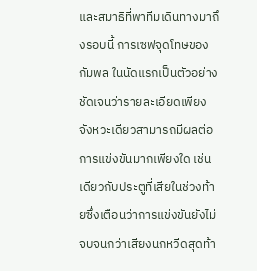และสมาธิที่พาทีมเดินทางมาถึงรอบนี้ การเซฟจุดโทษของ กัมพล ในนัดแรกเป็นตัวอย่างชัดเจนว่ารายละเอียดเพียงจังหวะเดียวสามารถมีผลต่อการแข่งขันมากเพียงใด เช่นเดียวกับประตูที่เสียในช่วงท้ายซึ่งเตือนว่าการแข่งขันยังไม่จบจนกว่าเสียงนกหวีดสุดท้า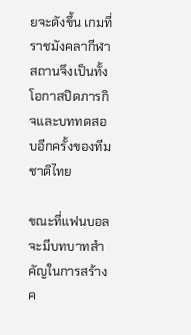ยจะดังขึ้น เกมที่ราชมังคลากีฬาสถานจึงเป็นทั้งโอกาสปิดภารกิจและบททดสอบอีกครั้งของทีมชาติไทย

ขณะที่แฟนบอลจะมีบทบาทสำคัญในการสร้างค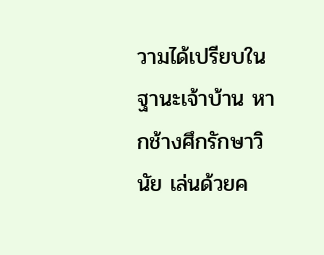วามได้เปรียบในฐานะเจ้าบ้าน หากช้างศึกรักษาวินัย เล่นด้วยค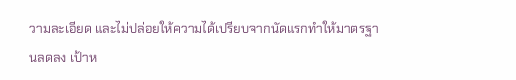วามละเอียด และไม่ปล่อยให้ความได้เปรียบจากนัดแรกทำให้มาตรฐานลดลง เป้าห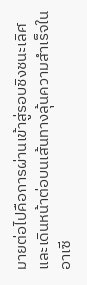มายต่อไปคือการผ่านเข้าสู่รอบชิงชนะเลิศ และเดินหน้าต่อบนเส้นทางลุ้นความสำเร็จในอาเซี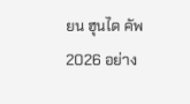ยน ฮุนได คัพ 2026 อย่าง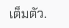เต็มตัว.